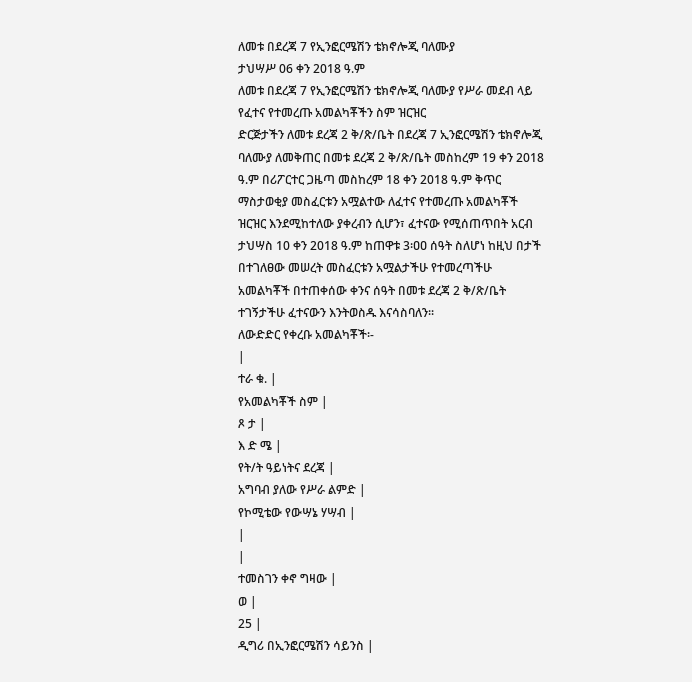ለመቱ በደረጃ 7 የኢንፎርሜሽን ቴክኖሎጂ ባለሙያ
ታህሣሥ 06 ቀን 2018 ዓ.ም
ለመቱ በደረጃ 7 የኢንፎርሜሽን ቴክኖሎጂ ባለሙያ የሥራ መደብ ላይ የፈተና የተመረጡ አመልካቾችን ስም ዝርዝር
ድርጅታችን ለመቱ ደረጃ 2 ቅ/ጽ/ቤት በደረጃ 7 ኢንፎርሜሽን ቴክኖሎጂ ባለሙያ ለመቅጠር በመቱ ደረጃ 2 ቅ/ጽ/ቤት መስከረም 19 ቀን 2018 ዓ.ም በሪፖርተር ጋዜጣ መስከረም 18 ቀን 2018 ዓ.ም ቅጥር ማስታወቂያ መስፈርቱን አሟልተው ለፈተና የተመረጡ አመልካቾች ዝርዝር እንደሚከተለው ያቀረብን ሲሆን፣ ፈተናው የሚሰጠጥበት አርብ ታህሣስ 10 ቀን 2018 ዓ.ም ከጠዋቱ 3፡ዐዐ ሰዓት ስለሆነ ከዚህ በታች በተገለፀው መሠረት መስፈርቱን አሟልታችሁ የተመረጣችሁ አመልካቾች በተጠቀሰው ቀንና ሰዓት በመቱ ደረጃ 2 ቅ/ጽ/ቤት ተገኝታችሁ ፈተናውን እንትወስዱ እናሳስባለን፡፡
ለውድድር የቀረቡ አመልካቾች፡-
|
ተራ ቁ. |
የአመልካቾች ስም |
ጾ ታ |
እ ድ ሜ |
የት/ት ዓይነትና ደረጃ |
አግባብ ያለው የሥራ ልምድ |
የኮሚቴው የውሣኔ ሃሣብ |
|
|
ተመስገን ቀኖ ግዛው |
ወ |
25 |
ዲግሪ በኢንፎርሜሽን ሳይንስ |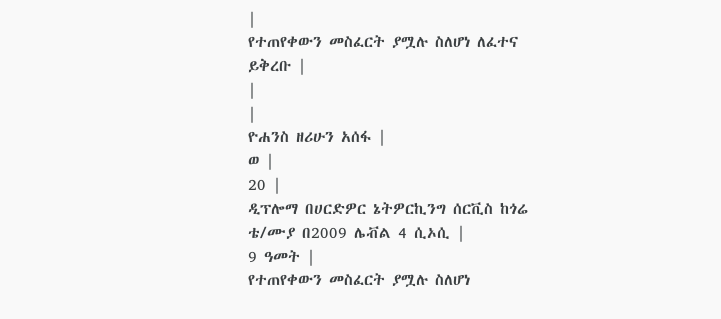|
የተጠየቀውን መስፈርት ያሟሉ ስለሆነ ለፈተና ይቅረቡ |
|
|
ዮሐንስ ዘሪሁን አሰፋ |
ወ |
20 |
ዲፕሎማ በሀርድዎር ኔትዎርኪንግ ሰርቪስ ከጎሬ ቴ/ሙያ በ2009 ሌቭል 4 ሲኦሲ |
9 ዓመት |
የተጠየቀውን መስፈርት ያሟሉ ስለሆነ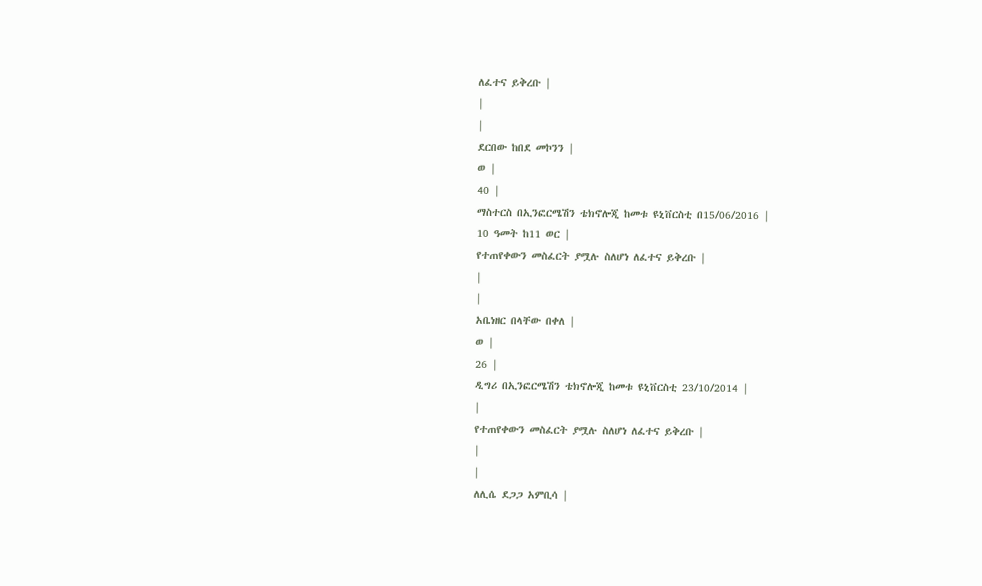ለፈተና ይቅረቡ |
|
|
ደርበው ከበደ መኮንን |
ወ |
40 |
ማስተርስ በኢንፎርሜሽን ቴክኖሎጂ ከመቱ ዩኒቨርስቲ በ15/06/2016 |
10 ዓመት ከ11 ወር |
የተጠየቀውን መስፈርት ያሟሉ ስለሆነ ለፈተና ይቅረቡ |
|
|
አቤነዘር በላቸው በቀለ |
ወ |
26 |
ዲግሪ በኢንፎርሜሽን ቴክኖሎጂ ከመቱ ዩኒቨርስቲ 23/10/2014 |
|
የተጠየቀውን መስፈርት ያሟሉ ስለሆነ ለፈተና ይቅረቡ |
|
|
ለሊሴ ደጋጋ አምቢሳ |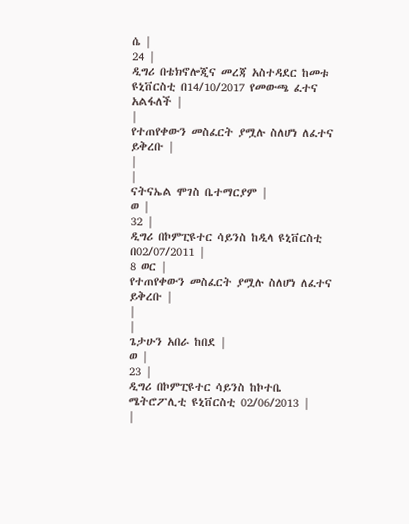ሴ |
24 |
ዲግሪ በቴክኖሎጂና መረጃ አስተዳደር ከመቱ ዩኒቨርስቲ በ14/10/2017 የመውጫ ፈተና አልፋለች |
|
የተጠየቀውን መስፈርት ያሟሉ ስለሆነ ለፈተና ይቅረቡ |
|
|
ናትናኤል ሞገስ ቤተማርያም |
ወ |
32 |
ዲግሪ በኮምፒዩተር ሳይንስ ከዲላ ዩኒቨርስቲ በ02/07/2011 |
8 ወር |
የተጠየቀውን መስፈርት ያሟሉ ስለሆነ ለፈተና ይቅረቡ |
|
|
ጌታሁን አበራ ከበደ |
ወ |
23 |
ዲግሪ በኮምፒዩተር ሳይንስ ከኮተቤ ሜትሮፖሊቲ ዩኒቨርስቲ 02/06/2013 |
|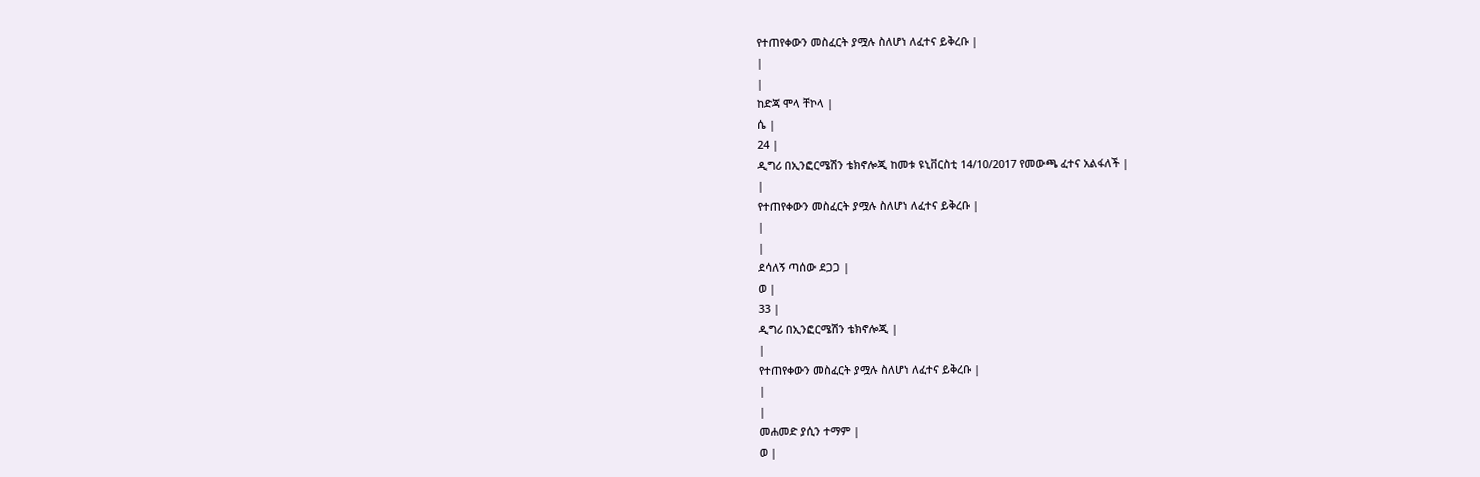የተጠየቀውን መስፈርት ያሟሉ ስለሆነ ለፈተና ይቅረቡ |
|
|
ከድጃ ሞላ ቸኮላ |
ሴ |
24 |
ዲግሪ በኢንፎርሜሽን ቴክኖሎጂ ከመቱ ዩኒቨርስቲ 14/10/2017 የመውጫ ፈተና አልፋለች |
|
የተጠየቀውን መስፈርት ያሟሉ ስለሆነ ለፈተና ይቅረቡ |
|
|
ደሳለኝ ጣሰው ደጋጋ |
ወ |
33 |
ዲግሪ በኢንፎርሜሽን ቴክኖሎጂ |
|
የተጠየቀውን መስፈርት ያሟሉ ስለሆነ ለፈተና ይቅረቡ |
|
|
መሐመድ ያሲን ተማም |
ወ |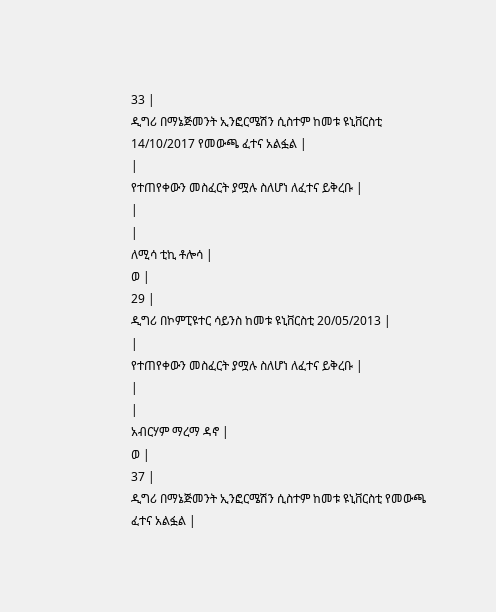33 |
ዲግሪ በማኔጅመንት ኢንፎርሜሽን ሲስተም ከመቱ ዩኒቨርስቲ 14/10/2017 የመውጫ ፈተና አልፏል |
|
የተጠየቀውን መስፈርት ያሟሉ ስለሆነ ለፈተና ይቅረቡ |
|
|
ለሚሳ ቲኪ ቶሎሳ |
ወ |
29 |
ዲግሪ በኮምፒዩተር ሳይንስ ከመቱ ዩኒቨርስቲ 20/05/2013 |
|
የተጠየቀውን መስፈርት ያሟሉ ስለሆነ ለፈተና ይቅረቡ |
|
|
አብርሃም ማረማ ዳኖ |
ወ |
37 |
ዲግሪ በማኔጅመንት ኢንፎርሜሽን ሲስተም ከመቱ ዩኒቨርስቲ የመውጫ ፈተና አልፏል |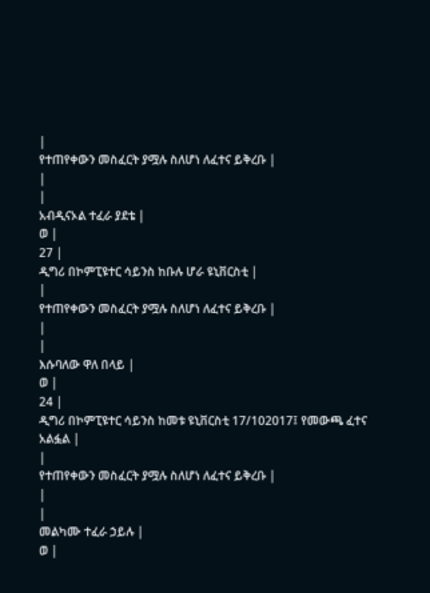|
የተጠየቀውን መስፈርት ያሟሉ ስለሆነ ለፈተና ይቅረቡ |
|
|
አብዲናኦል ተፈራ ያደቴ |
ወ |
27 |
ዲግሪ በኮምፒዩተር ሳይንስ ከቡሉ ሆራ ዩኒቨርስቲ |
|
የተጠየቀውን መስፈርት ያሟሉ ስለሆነ ለፈተና ይቅረቡ |
|
|
እሱባለው ዋለ በላይ |
ወ |
24 |
ዲግሪ በኮምፒዩተር ሳይንስ ከመቱ ዩኒቨርስቲ 17/102017፤ የመውጫ ፈተና አልፏል |
|
የተጠየቀውን መስፈርት ያሟሉ ስለሆነ ለፈተና ይቅረቡ |
|
|
መልካሙ ተፈራ ኃይሉ |
ወ |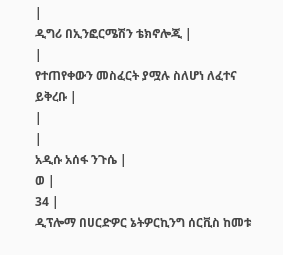|
ዲግሪ በኢንፎርሜሽን ቴክኖሎጂ |
|
የተጠየቀውን መስፈርት ያሟሉ ስለሆነ ለፈተና ይቅረቡ |
|
|
አዲሱ አሰፋ ንጉሴ |
ወ |
34 |
ዲፕሎማ በሀርድዎር ኔትዎርኪንግ ሰርቪስ ከመቱ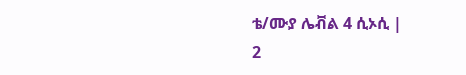ቴ/ሙያ ሌቭል 4 ሲኦሲ |
2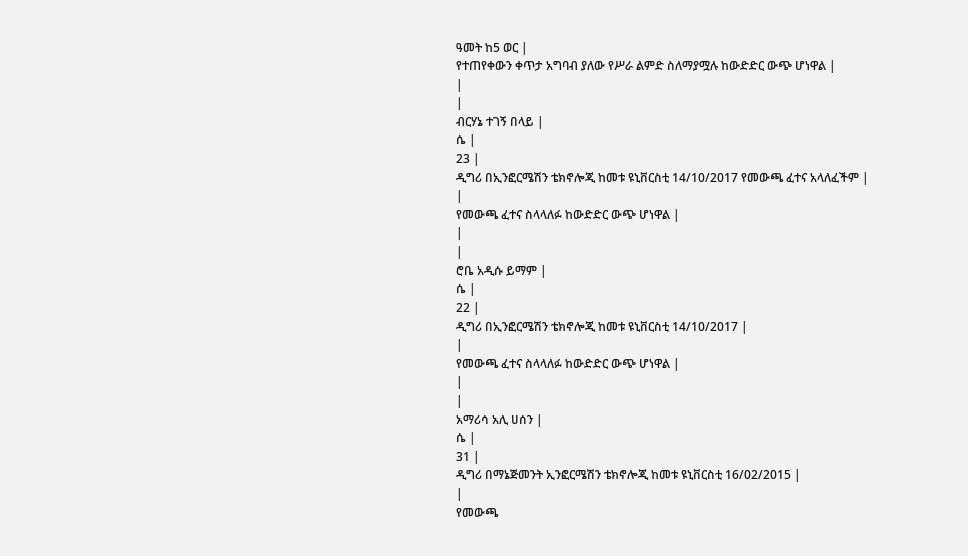ዓመት ከ5 ወር |
የተጠየቀውን ቀጥታ አግባብ ያለው የሥራ ልምድ ስለማያሟሉ ከውድድር ውጭ ሆነዋል |
|
|
ብርሃኔ ተገኝ በላይ |
ሴ |
23 |
ዲግሪ በኢንፎርሜሽን ቴክኖሎጂ ከመቱ ዩኒቨርስቲ 14/10/2017 የመውጫ ፈተና አላለፈችም |
|
የመውጫ ፈተና ስላላለፉ ከውድድር ውጭ ሆነዋል |
|
|
ሮቤ አዲሱ ይማም |
ሴ |
22 |
ዲግሪ በኢንፎርሜሽን ቴክኖሎጂ ከመቱ ዩኒቨርስቲ 14/10/2017 |
|
የመውጫ ፈተና ስላላለፉ ከውድድር ውጭ ሆነዋል |
|
|
አማሪሳ አሊ ሀሰን |
ሴ |
31 |
ዲግሪ በማኔጅመንት ኢንፎርሜሽን ቴክኖሎጂ ከመቱ ዩኒቨርስቲ 16/02/2015 |
|
የመውጫ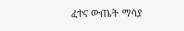ፈተና ውጤት ማሳያ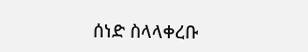ሰነድ ስላላቀረቡ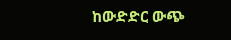ከውድድር ውጭ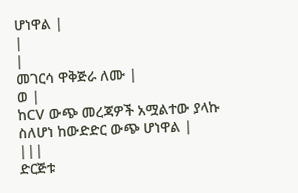ሆነዋል |
|
|
መገርሳ ዋቅጅራ ለሙ |
ወ |
ከCV ውጭ መረጃዎች አሟልተው ያላኩ ስለሆነ ከውድድር ውጭ ሆነዋል |
|||
ድርጅቱ